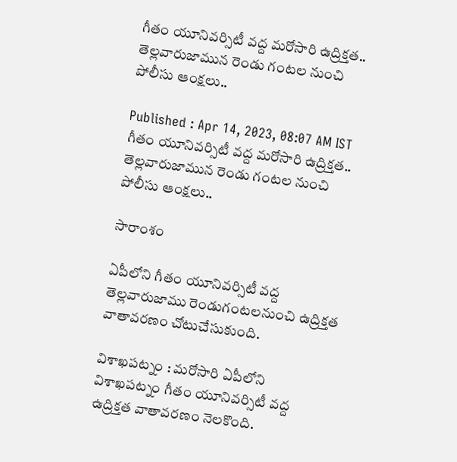గీతం యూనివర్సిటీ వద్ద మరోసారి ఉద్రిక్తత.. తెల్లవారుజామున రెండు గంటల నుంచి పోలీసు ఆంక్షలు..

Published : Apr 14, 2023, 08:07 AM IST
గీతం యూనివర్సిటీ వద్ద మరోసారి ఉద్రిక్తత.. తెల్లవారుజామున రెండు గంటల నుంచి పోలీసు ఆంక్షలు..

సారాంశం

ఏపీలోని గీతం యూనివర్సిటీ వద్ద తెల్లవారుజాము రెండుగంటలనుంచి ఉద్రిక్తత వాతావరణం చోటుచేసుకుంది.

విశాఖపట్నం : మరోసారి ఏపీలోని విశాఖపట్నం గీతం యూనివర్సిటీ వద్ద ఉద్రిక్తత వాతావరణం నెలకొంది.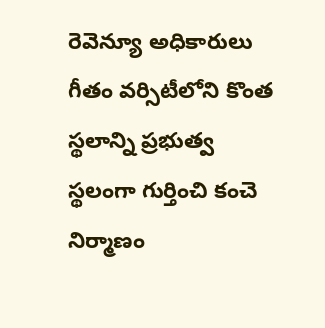రెవెన్యూ అధికారులు గీతం వర్సిటీలోని కొంత స్థలాన్ని ప్రభుత్వ స్థలంగా గుర్తించి కంచె నిర్మాణం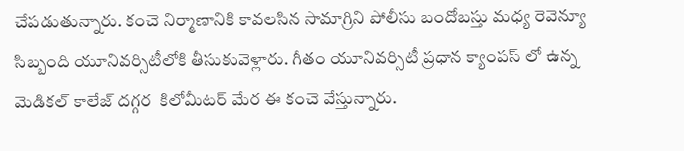చేపడుతున్నారు. కంచె నిర్మాణానికి కావలసిన సామాగ్రిని పోలీసు బందోబస్తు మధ్య రెవెన్యూ సిబ్బంది యూనివర్సిటీలోకి తీసుకువెళ్లారు. గీతం యూనివర్సిటీ ప్రధాన క్యాంపస్ లో ఉన్న మెడికల్ కాలేజ్ దగ్గర  కిలోమీటర్ మేర ఈ కంచె వేస్తున్నారు.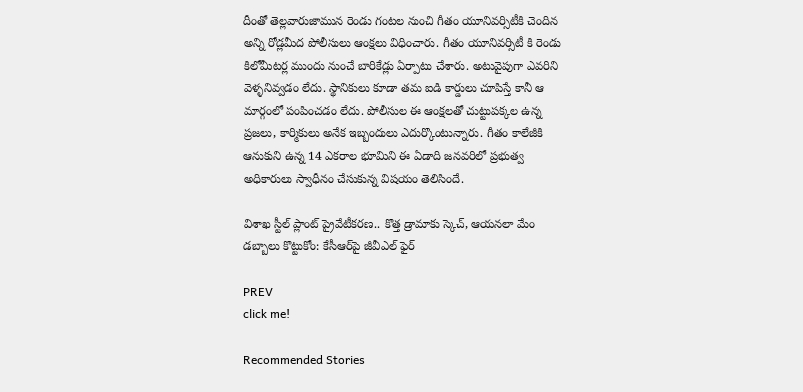దీంతో తెల్లవారుజామున రెండు గంటల నుంచి గీతం యూనివర్సిటీకి చెందిన అన్ని రోడ్లమీద పోలీసులు ఆంక్షలు విధించారు. గీతం యూనివర్సిటీ కి రెండు కిలోమీటర్ల ముందు నుంచే బారికేడ్లు ఏర్పాటు చేశారు. అటువైపుగా ఎవరిని వెళ్ళనివ్వడం లేదు. స్థానికులు కూడా తమ ఐడి కార్డులు చూపిస్తే కానీ ఆ మార్గంలో పంపించడం లేదు. పోలీసుల ఈ ఆంక్షలతో చుట్టుపక్కల ఉన్న ప్రజలు, కార్మికులు అనేక ఇబ్బందులు ఎదుర్కొంటున్నారు. గీతం కాలేజీకి ఆనుకుని ఉన్న 14 ఎకరాల భూమిని ఈ ఏడాది జనవరిలో ప్రభుత్వ అధికారులు స్వాధీనం చేసుకున్న విషయం తెలిసిందే.

విశాఖ స్టీల్ ప్లాంట్ ప్రైవేటీకరణ.. కొత్త డ్రామాకు స్కెచ్, ఆయనలా మేం డబ్బాలు కొట్టుకోం: కేసీఆర్‌పై జీవీఎల్ ఫైర్

PREV
click me!

Recommended Stories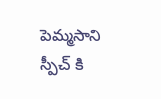పెమ్మసాని స్పీచ్ కి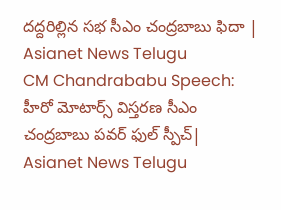దద్దరిల్లిన సభ సీఎం చంద్రబాబు ఫిదా | Asianet News Telugu
CM Chandrababu Speech: హీరో మోటార్స్ విస్తరణ సీఎం చంద్రబాబు పవర్ ఫుల్ స్పీచ్| Asianet News Telugu